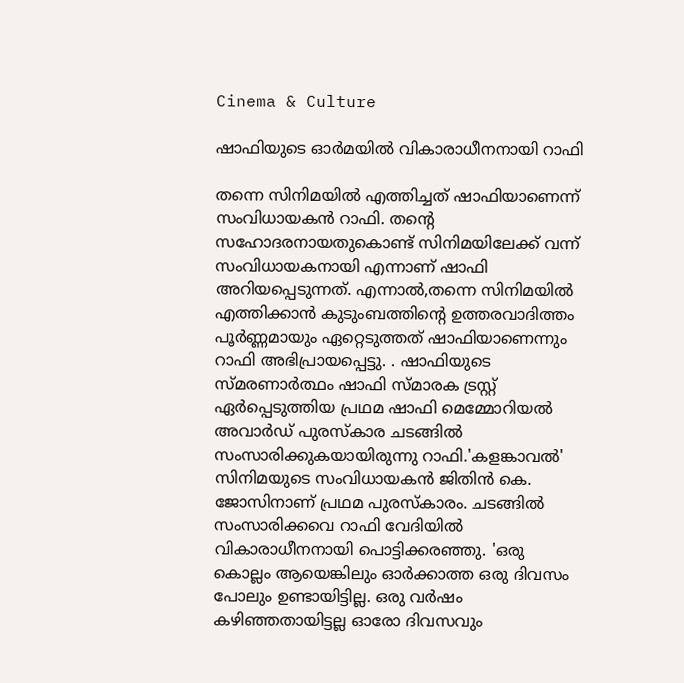Cinema & Culture

ഷാഫിയുടെ ഓർമയിൽ വികാരാധീനനായി റാഫി

തന്നെ സിനിമയിൽ എത്തിച്ചത് ഷാഫിയാണെന്ന് സംവിധായകൻ റാഫി. തന്റെ സഹോദരനായതുകൊണ്ട് സിനിമയിലേക്ക് വന്ന് സംവിധായകനായി എന്നാണ് ഷാഫി അറിയപ്പെടുന്നത്. എന്നാൽ,തന്നെ സിനിമയിൽ എത്തിക്കാൻ കുടുംബത്തിന്റെ ഉത്തരവാദിത്തം പൂർണ്ണമായും ഏറ്റെടുത്തത് ഷാഫിയാണെന്നും റാഫി അഭിപ്രായപ്പെട്ടു. . ഷാഫിയുടെ സ്മരണാർത്ഥം ഷാഫി സ്മാരക ട്രസ്റ്റ് ഏർപ്പെടുത്തിയ പ്രഥമ ഷാഫി മെമ്മോറിയൽ അവാർഡ് പുരസ്‌കാര ചടങ്ങിൽ സംസാരിക്കുകയായിരുന്നു റാഫി.'കളങ്കാവൽ' സിനിമയുടെ സംവിധായകൻ ജിതിൻ കെ. ജോസിനാണ് പ്രഥമ പുരസ്‌കാരം. ചടങ്ങിൽ സംസാരിക്കവെ റാഫി വേദിയിൽ വികാരാധീനനായി പൊട്ടിക്കരഞ്ഞു. 'ഒരു കൊല്ലം ആയെങ്കിലും ഓർക്കാത്ത ഒരു ദിവസം പോലും ഉണ്ടായിട്ടില്ല. ഒരു വർഷം കഴിഞ്ഞതായിട്ടല്ല ഓരോ ദിവസവും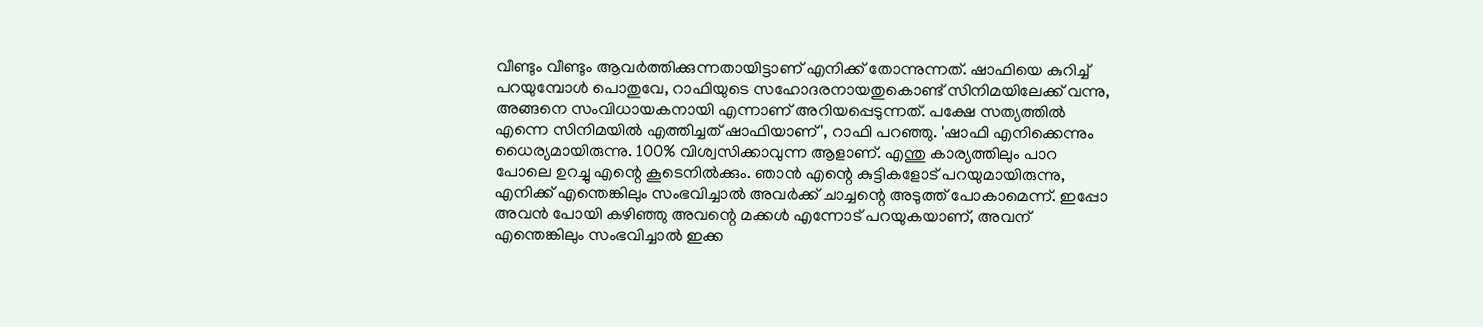വീണ്ടും വീണ്ടും ആവർത്തിക്കുന്നതായിട്ടാണ് എനിക്ക് തോന്നുന്നത്. ഷാഫിയെ കുറിച്ച് പറയുമ്പോൾ പൊതുവേ, റാഫിയുടെ സഹോദരനായതുകൊണ്ട് സിനിമയിലേക്ക് വന്നു, അങ്ങനെ സംവിധായകനായി എന്നാണ് അറിയപ്പെടുന്നത്. പക്ഷേ സത്യത്തിൽ എന്നെ സിനിമയിൽ എത്തിച്ചത് ഷാഫിയാണ്', റാഫി പറഞ്ഞു. 'ഷാഫി എനിക്കെന്നും ധൈര്യമായിരുന്നു. 100% വിശ്വസിക്കാവുന്ന ആളാണ്. എന്തു കാര്യത്തിലും പാറ പോലെ ഉറച്ചു എന്റെ കൂടെനിൽക്കും. ഞാൻ എന്റെ കുട്ടികളോട് പറയുമായിരുന്നു, എനിക്ക് എന്തെങ്കിലും സംഭവിച്ചാൽ അവർക്ക് ചാച്ചന്റെ അടുത്ത് പോകാമെന്ന്. ഇപ്പോ അവൻ പോയി കഴിഞ്ഞു അവന്റെ മക്കൾ എന്നോട് പറയുകയാണ്, അവന് എന്തെങ്കിലും സംഭവിച്ചാൽ ഇക്ക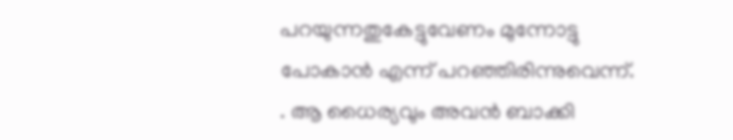പറയുന്നതുകേട്ടുവേണം മുന്നോട്ടു പോകാൻ എന്ന് പറഞ്ഞിരിന്നുവെന്ന്. . ആ ധൈര്യവും അവൻ ബാക്കി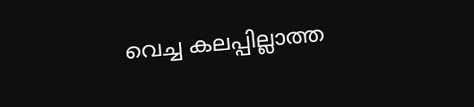വെച്ച കലപ്പില്ലാത്ത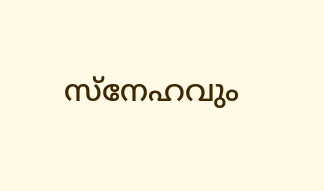സ്‌നേഹവും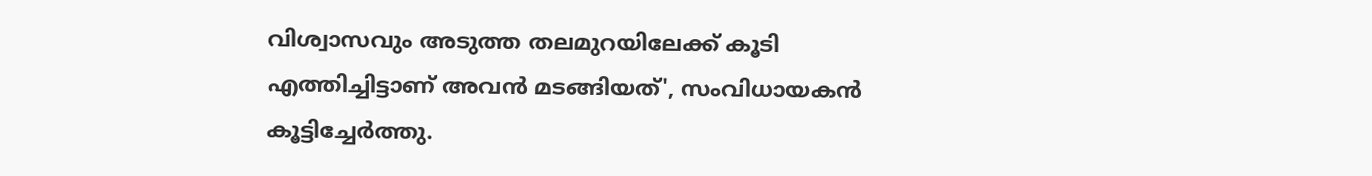വിശ്വാസവും അടുത്ത തലമുറയിലേക്ക് കൂടി എത്തിച്ചിട്ടാണ് അവൻ മടങ്ങിയത്', സംവിധായകൻ കൂട്ടിച്ചേർത്തു.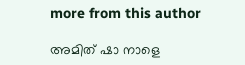more from this author

അമിത് ഷാ നാളെ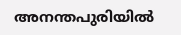അനന്തപുരിയിൽ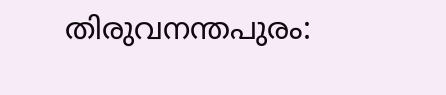തിരുവനന്തപുരം: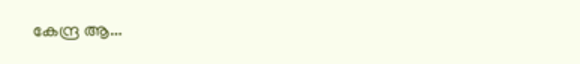കേന്ദ്ര ആ...